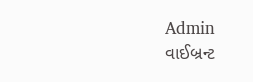Admin
વાઈબ્રન્ટ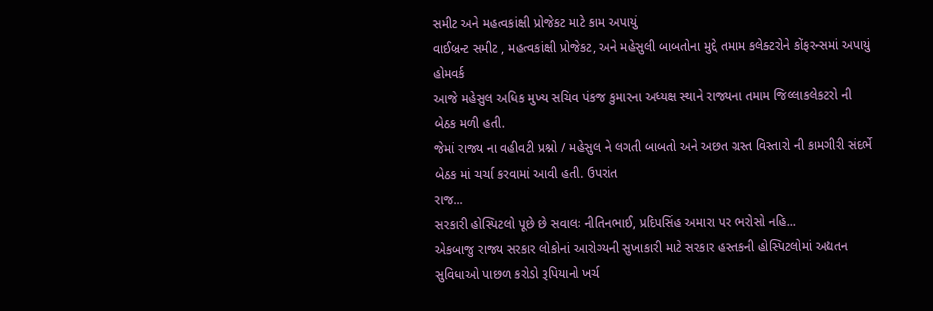સમીટ અને મહત્વકાંક્ષી પ્રોજેકટ માટે કામ અપાયું
વાઈબ્રન્ટ સમીટ , મહત્વકાંક્ષી પ્રોજેકટ, અને મહેસુલી બાબતોના મુદ્દે તમામ કલેક્ટરોને કોંફરન્સમાં અપાયું હોમવર્ક
આજે મહેસુલ અધિક મુખ્ય સચિવ પંકજ કુમારના અધ્યક્ષ સ્થાને રાજ્યના તમામ જિલ્લાકલેકટરો ની બેઠક મળી હતી.
જેમાં રાજ્ય ના વહીવટી પ્રશ્નો / મહેસુલ ને લગતી બાબતો અને અછત ગ્રસ્ત વિસ્તારો ની કામગીરી સંદર્ભે બેઠક માં ચર્ચા કરવામાં આવી હતી. ઉપરાંત
રાજ...
સરકારી હોસ્પિટલો પૂછે છે સવાલઃ નીતિનભાઈ, પ્રદિપસિંહ અમારા પર ભરોસો નહિ...
એકબાજુ રાજ્ય સરકાર લોકોનાં આરોગ્યની સુખાકારી માટે સરકાર હસ્તકની હોસ્પિટલોમાં અદ્યતન સુવિધાઓ પાછળ કરોડો રૂપિયાનો ખર્ચ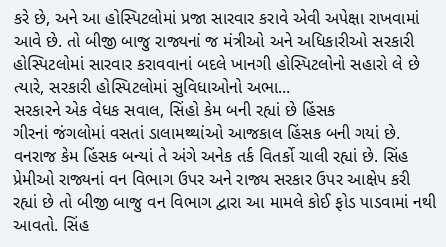કરે છે, અને આ હોસ્પિટલોમાં પ્રજા સારવાર કરાવે એવી અપેક્ષા રાખવામાં આવે છે. તો બીજી બાજુ રાજ્યનાં જ મંત્રીઓ અને અધિકારીઓ સરકારી હોસ્પિટલોમાં સારવાર કરાવવાનાં બદલે ખાનગી હોસ્પિટલોનો સહારો લે છે ત્યારે, સરકારી હોસ્પિટલોમાં સુવિધાઓનો અભા...
સરકારને એક વેધક સવાલ, સિંહો કેમ બની રહ્યાં છે હિંસક
ગીરનાં જંગલોમાં વસતાં ડાલામથ્થાંઓ આજકાલ હિંસક બની ગયાં છે. વનરાજ કેમ હિંસક બન્યાં તે અંગે અનેક તર્ક વિતર્કો ચાલી રહ્યાં છે. સિંહ પ્રેમીઓ રાજ્યનાં વન વિભાગ ઉપર અને રાજ્ય સરકાર ઉપર આક્ષેપ કરી રહ્યાં છે તો બીજી બાજુ વન વિભાગ દ્વારા આ મામલે કોઈ ફોડ પાડવામાં નથી આવતો. સિંહ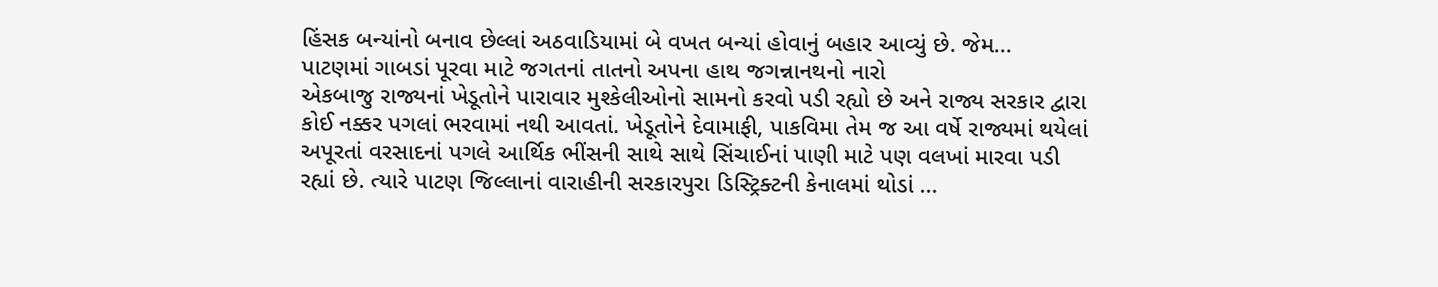હિંસક બન્યાંનો બનાવ છેલ્લાં અઠવાડિયામાં બે વખત બન્યાં હોવાનું બહાર આવ્યું છે. જેમ...
પાટણમાં ગાબડાં પૂરવા માટે જગતનાં તાતનો અપના હાથ જગન્નાનથનો નારો
એકબાજુ રાજ્યનાં ખેડૂતોને પારાવાર મુશ્કેલીઓનો સામનો કરવો પડી રહ્યો છે અને રાજ્ય સરકાર દ્વારા કોઈ નક્કર પગલાં ભરવામાં નથી આવતાં. ખેડૂતોને દેવામાફી, પાકવિમા તેમ જ આ વર્ષે રાજ્યમાં થયેલાં અપૂરતાં વરસાદનાં પગલે આર્થિક ભીંસની સાથે સાથે સિંચાઈનાં પાણી માટે પણ વલખાં મારવા પડી રહ્યાં છે. ત્યારે પાટણ જિલ્લાનાં વારાહીની સરકારપુરા ડિસ્ટ્રિક્ટની કેનાલમાં થોડાં ...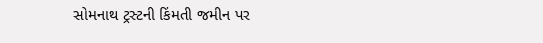સોમનાથ ટ્રસ્ટની કિંમતી જમીન પર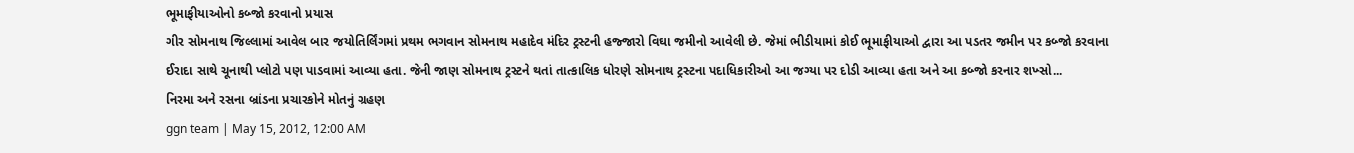ભૂમાફીયાઓનો કબ્જો કરવાનો પ્રયાસ
ગીર સોમનાથ જિલ્લામાં આવેલ બાર જયોતિર્લિંગમાં પ્રથમ ભગવાન સોમનાથ મહાદેવ મંદિર ટ્રસ્ટની હજ્જારો વિઘા જમીનો આવેલી છે. જેમાં ભીડીયામાં કોઈ ભૂમાફીયાઓ દ્વારા આ પડતર જમીન પર કબ્જો કરવાના ઈરાદા સાથે ચૂનાથી પ્લોટો પણ પાડવામાં આવ્યા હતા. જેની જાણ સોમનાથ ટ્રસ્ટને થતાં તાત્કાલિક ધોરણે સોમનાથ ટ્રસ્ટના પદાધિકારીઓ આ જગ્યા પર દોડી આવ્યા હતા અને આ કબ્જો કરનાર શખ્સો...
નિરમા અને રસના બ્રાંડના પ્રચારકોને મોતનું ગ્રહણ
ggn team | May 15, 2012, 12:00 AM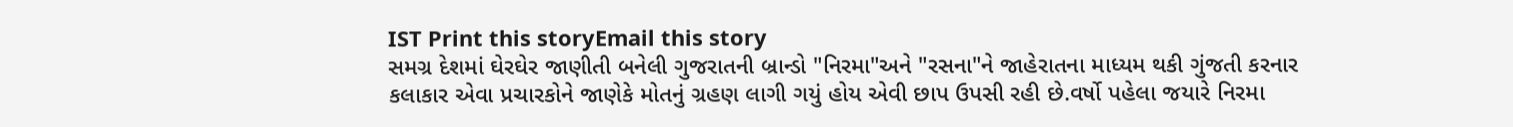IST Print this storyEmail this story
સમગ્ર દેશમાં ઘેરઘેર જાણીતી બનેલી ગુજરાતની બ્રાન્ડો "નિરમા"અને "રસના"ને જાહેરાતના માધ્યમ થકી ગુંજતી કરનાર કલાકાર એવા પ્રચારકોને જાણેકે મોતનું ગ્રહણ લાગી ગયું હોય એવી છાપ ઉપસી રહી છે.વર્ષો પહેલા જયારે નિરમા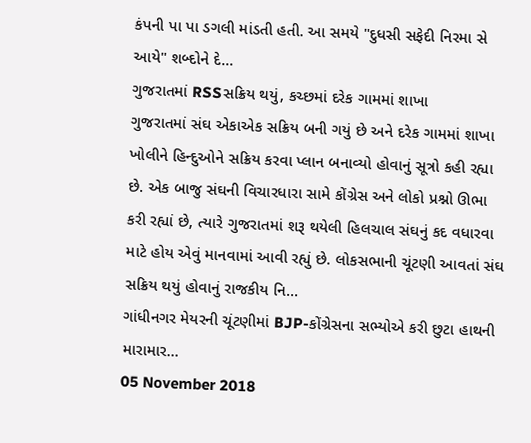કંપની પા પા ડગલી માંડતી હતી. આ સમયે "દુધસી સફેદી નિરમા સે આયે" શબ્દોને દે...
ગુજરાતમાં RSSસક્રિય થયું, કચ્છમાં દરેક ગામમાં શાખા
ગુજરાતમાં સંઘ એકાએક સક્રિય બની ગયું છે અને દરેક ગામમાં શાખા ખોલીને હિન્દુઓને સક્રિય કરવા પ્લાન બનાવ્યો હોવાનું સૂત્રો કહી રહ્યા છે. એક બાજુ સંઘની વિચારધારા સામે કોંગ્રેસ અને લોકો પ્રશ્નો ઊભા કરી રહ્યાં છે, ત્યારે ગુજરાતમાં શરૂ થયેલી હિલચાલ સંઘનું કદ વધારવા માટે હોય એવું માનવામાં આવી રહ્યું છે. લોકસભાની ચૂંટણી આવતાં સંઘ સક્રિય થયું હોવાનું રાજકીય નિ...
ગાંધીનગર મેયરની ચૂંટણીમાં BJP-કોંગ્રેસના સભ્યોએ કરી છુટા હાથની મારામાર...
05 November 2018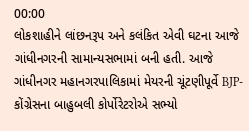00:00
લોકશાહીને લાંછનરૂપ અને કલંકિત એવી ઘટના આજે ગાંધીનગરની સામાન્યસભામાં બની હતી. આજે ગાંધીનગર મહાનગરપાલિકામાં મેયરની ચૂંટણીપૂર્વે BJP-કોંગ્રેસના બાહુબલી કોર્પોરેટરોએ સભ્યો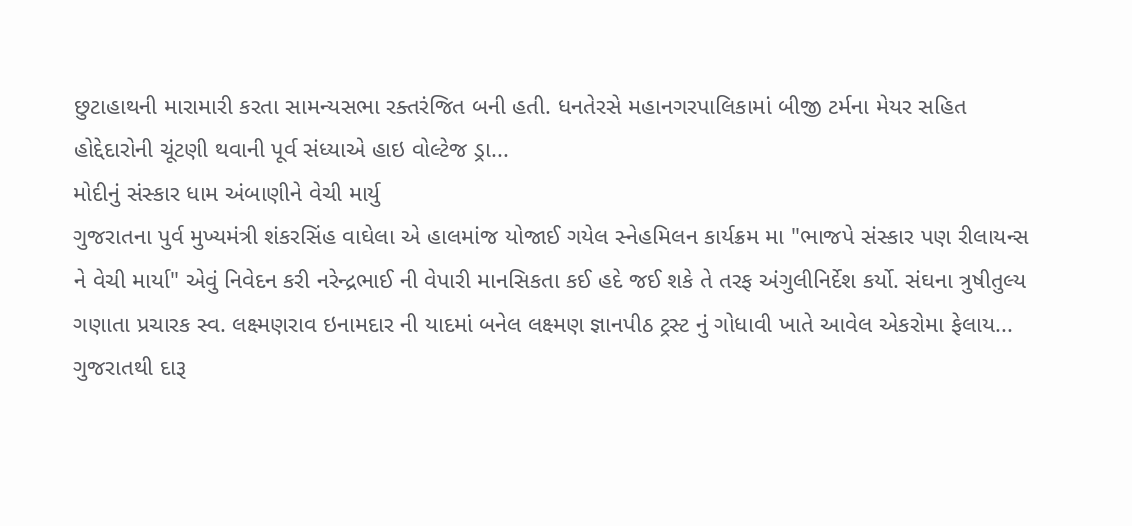છુટાહાથની મારામારી કરતા સામન્યસભા રક્તરંજિત બની હતી. ધનતેરસે મહાનગરપાલિકામાં બીજી ટર્મના મેયર સહિત હોદ્દેદારોની ચૂંટણી થવાની પૂર્વ સંધ્યાએ હાઇ વોલ્ટેજ ડ્રા...
મોદીનું સંસ્કાર ધામ અંબાણીને વેચી માર્યુ
ગુજરાતના પુર્વ મુખ્યમંત્રી શંકરસિંહ વાઘેલા એ હાલમાંજ યોજાઈ ગયેલ સ્નેહમિલન કાર્યક્રમ મા "ભાજપે સંસ્કાર પણ રીલાયન્સ ને વેચી માર્યા" એવું નિવેદન કરી નરેન્દ્રભાઈ ની વેપારી માનસિકતા કઈ હદે જઈ શકે તે તરફ અંગુલીનિર્દેશ કર્યો. સંઘના ત્રુષીતુલ્ય ગણાતા પ્રચારક સ્વ. લક્ષ્મણરાવ ઇનામદાર ની યાદમાં બનેલ લક્ષ્મણ જ્ઞાનપીઠ ટ્રસ્ટ નું ગોધાવી ખાતે આવેલ એકરોમા ફેલાય...
ગુજરાતથી દારૂ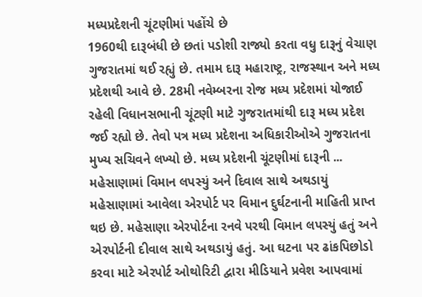મધ્યપ્રદેશની ચૂંટણીમાં પહોંચે છે
1960થી દારૂબંધી છે છતાં પડોશી રાજ્યો કરતા વધુ દારૂનું વેચાણ ગુજરાતમાં થઈ રહ્યું છે. તમામ દારૂ મહારાષ્ટ્ર, રાજસ્થાન અને મધ્ય પ્રદેશથી આવે છે. 28મી નવેમ્બરના રોજ મધ્ય પ્રદેશમાં યોજાઈ રહેલી વિધાનસભાની ચૂંટણી માટે ગુજરાતમાંથી દારૂ મધ્ય પ્રદેશ જઈ રહ્યો છે. તેવો પત્ર મધ્ય પ્રદેશના અધિકારીઓએ ગુજરાતના મુખ્ય સચિવને લખ્યો છે. મધ્ય પ્રદેશની ચૂંટણીમાં દારૂની ...
મહેસાણામાં વિમાન લપસ્યું અને દિવાલ સાથે અથડાયું
મહેસાણામાં આવેલા એરપોર્ટ પર વિમાન દુર્ઘટનાની માહિતી પ્રાપ્ત થઇ છે. મહેસાણા એરપોર્ટના રનવે પરથી વિમાન લપસ્યું હતું અને એરપોર્ટની દીવાલ સાથે અથડાયું હતું. આ ઘટના પર ઢાંકપિછોડો કરવા માટે એરપોર્ટ ઓથોરિટી દ્વારા મીડિયાને પ્રવેશ આપવામાં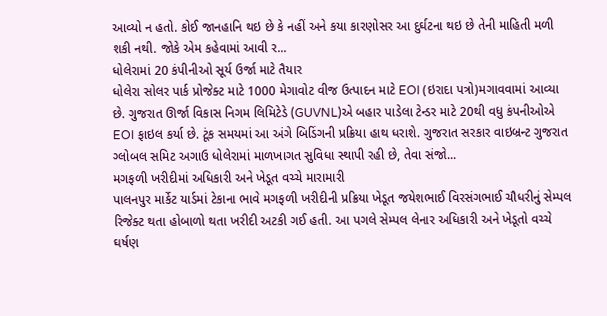આવ્યો ન હતો. કોઈ જાનહાનિ થઇ છે કે નહીં અને કયા કારણોસર આ દુર્ઘટના થઇ છે તેની માહિતી મળી શકી નથી. જોકે એમ કહેવામાં આવી ર...
ધોલેરામાં 20 કંપીનીઓ સૂર્ય ઉર્જા માટે તૈયાર
ધોલેરા સોલર પાર્ક પ્રોજેક્ટ માટે 1000 મેગાવોટ વીજ ઉત્પાદન માટે EOI (ઇરાદા પત્રો)મગાવવામાં આવ્યા છે. ગુજરાત ઊર્જા વિકાસ નિગમ લિમિટેડે (GUVNL)એ બહાર પાડેલા ટેન્ડર માટે 20થી વધુ કંપનીઓએ EOI ફાઇલ કર્યા છે. ટૂંક સમયમાં આ અંગે બિડિંગની પ્રક્રિયા હાથ ધરાશે. ગુજરાત સરકાર વાઇબ્રન્ટ ગુજરાત ગ્લોબલ સમિટ અગાઉ ધોલેરામાં માળખાગત સુવિધા સ્થાપી રહી છે, તેવા સંજો...
મગફળી ખરીદીમાં અધિકારી અને ખેડૂત વચ્ચે મારામારી
પાલનપુર માર્કેટ યાર્ડમાં ટેકાના ભાવે મગફળી ખરીદીની પ્રક્રિયા ખેડૂત જયેશભાઈ વિરસંગભાઈ ચૌધરીનું સેમ્પલ રિજેક્ટ થતા હોબાળો થતા ખરીદી અટકી ગઈ હતી. આ પગલે સેમ્પલ લેનાર અધિકારી અને ખેડૂતો વચ્ચે ઘર્ષણ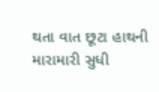થતા વાત છૂટા હાથની મારામારી સુધી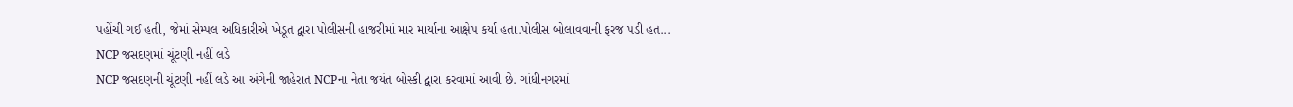પહોંચી ગઈ હતી, જેમાં સેમ્પલ અધિકારીએ ખેડૂત દ્વારા પોલીસની હાજરીમાં માર માર્યાના આક્ષેપ કર્યા હતા.પોલીસ બોલાવવાની ફરજ પડી હત...
NCP જસદણમાં ચૂંટણી નહીં લડે
NCP જસદણની ચૂંટણી નહીં લડે આ અંગેની જાહેરાત NCPના નેતા જયંત બોસ્કી દ્વારા કરવામાં આવી છે. ગાંધીનગરમાં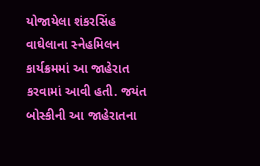યોજાયેલા શંકરસિંહ વાઘેલાના સ્નેહમિલન કાર્યક્રમમાં આ જાહેરાત કરવામાં આવી હતી. જયંત બોસ્કીની આ જાહેરાતના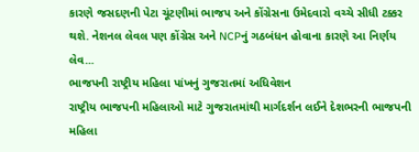કારણે જસદણની પેટા ચૂંટણીમાં ભાજપ અને કોંગ્રેસના ઉમેદવારો વચ્ચે સીધી ટક્કર થશે. નેશનલ લેવલ પણ કોંગ્રેસ અને NCPનું ગઠબંધન હોવાના કારણે આ નિર્ણય લેવ...
ભાજપની રાષ્ટ્રીય મહિલા પાંખનું ગુજરાતમાં અધિવેશન
રાષ્ટ્રીય ભાજપની મહિલાઓ માટે ગુજરાતમાંથી માર્ગદર્શન લઈને દેશભરની ભાજપની મહિલા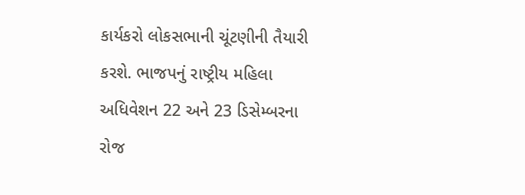કાર્યકરો લોકસભાની ચૂંટણીની તૈયારી કરશે. ભાજપનું રાષ્ટ્રીય મહિલા અધિવેશન 22 અને 23 ડિસેમ્બરના રોજ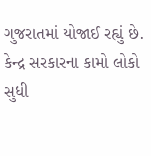ગુજરાતમાં યોજાઈ રહ્યું છે. કેન્દ્ર સરકારના કામો લોકો સુધી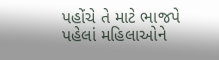પહોંચે તે માટે ભાજપે પહેલાં મહિલાઓને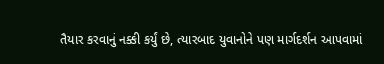તૈયાર કરવાનું નક્કી કર્યું છે, ત્યારબાદ યુવાનોને પણ માર્ગદર્શન આપવામાં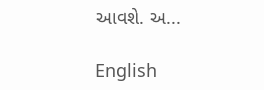આવશે. અ...

English